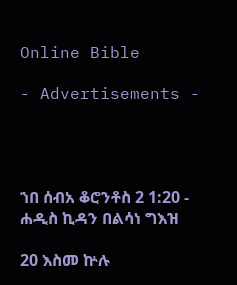Online Bible

- Advertisements -




ኀበ ሰብአ ቆሮንቶስ 2 1:20 - ሐዲስ ኪዳን በልሳነ ግእዝ

20 እስመ ኵሉ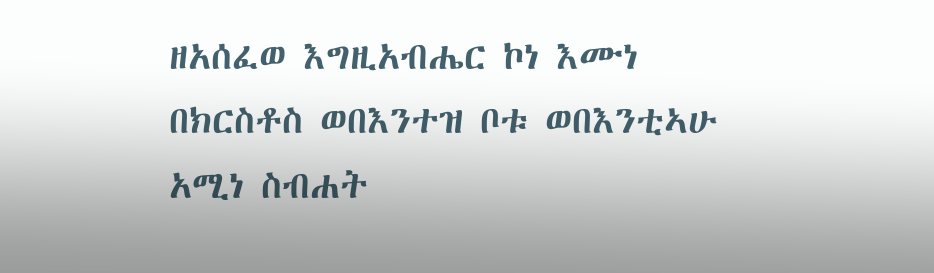ዘአሰፈወ እግዚአብሔር ኮነ እሙነ በክርስቶስ ወበእንተዝ ቦቱ ወበእንቲኣሁ አሚነ ስብሐት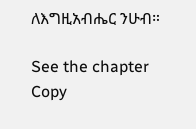ለእግዚአብሔር ንሁብ።

See the chapter Copy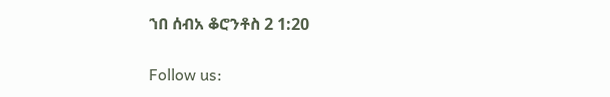ኀበ ሰብአ ቆሮንቶስ 2 1:20

Follow us: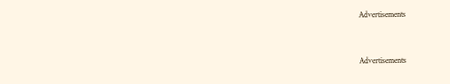Advertisements


Advertisements